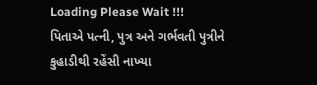Loading Please Wait !!!
પિતાએ પત્ની, પુત્ર અને ગર્ભવતી પુત્રીને કુહાડીથી રહેંસી નાખ્યા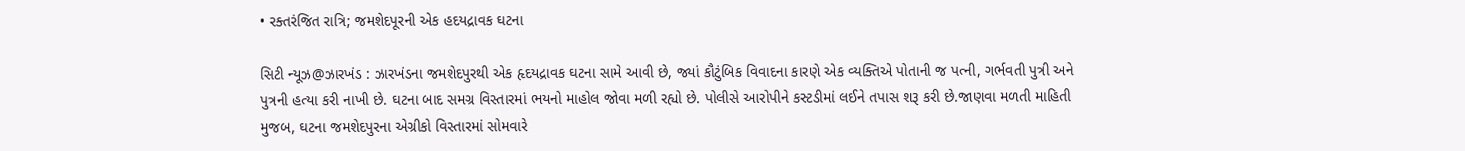• રક્તરંજિત રાત્રિ; જમશેદપૂરની એક હદયદ્રાવક ઘટના

સિટી ન્યૂઝ@ઝારખંડ : ઝારખંડના જમશેદપુરથી એક હૃદયદ્રાવક ઘટના સામે આવી છે, જ્યાં કૌટુંબિક વિવાદના કારણે એક વ્યક્તિએ પોતાની જ પત્ની, ગર્ભવતી પુત્રી અને પુત્રની હત્યા કરી નાખી છે. ઘટના બાદ સમગ્ર વિસ્તારમાં ભયનો માહોલ જોવા મળી રહ્યો છે. પોલીસે આરોપીને કસ્ટડીમાં લઈને તપાસ શરૂ કરી છે.જાણવા મળતી માહિતી મુજબ, ઘટના જમશેદપુરના એગ્રીકો વિસ્તારમાં સોમવારે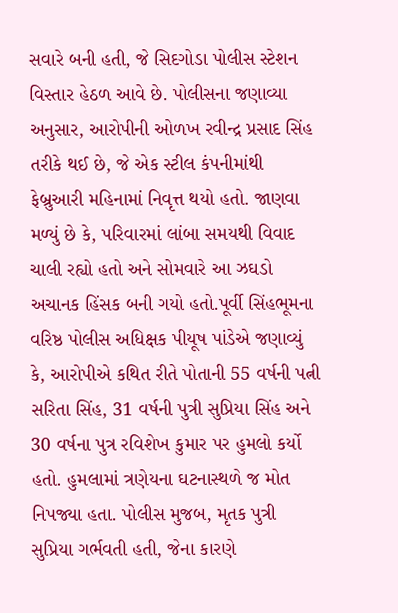સવારે બની હતી, જે સિદગોડા પોલીસ સ્ટેશન વિસ્તાર હેઠળ આવે છે. પોલીસના જણાવ્યા અનુસાર, આરોપીની ઓળખ રવીન્દ્ર પ્રસાદ સિંહ તરીકે થઈ છે, જે એક સ્ટીલ કંપનીમાંથી ફેબ્રુઆરી મહિનામાં નિવૃત્ત થયો હતો. જાણવા મળ્યું છે કે, પરિવારમાં લાંબા સમયથી વિવાદ ચાલી રહ્યો હતો અને સોમવારે આ ઝઘડો અચાનક હિંસક બની ગયો હતો.પૂર્વી સિંહભૂમના વરિષ્ઠ પોલીસ અધિક્ષક પીયૂષ પાંડેએ જણાવ્યું કે, આરોપીએ કથિત રીતે પોતાની 55 વર્ષની પત્ની સરિતા સિંહ, 31 વર્ષની પુત્રી સુપ્રિયા સિંહ અને 30 વર્ષના પુત્ર રવિશેખ કુમાર પર હુમલો કર્યો હતો. હુમલામાં ત્રણેયના ઘટનાસ્થળે જ મોત નિપજ્યા હતા. પોલીસ મુજબ, મૃતક પુત્રી સુપ્રિયા ગર્ભવતી હતી, જેના કારણે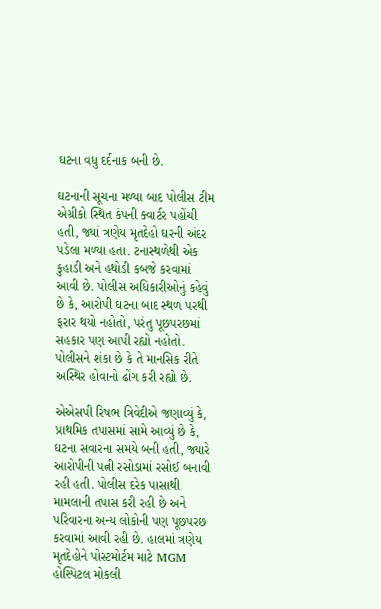ઘટના વધુ દર્દનાક બની છે.

ઘટનાની સૂચના મળ્યા બાદ પોલીસ ટીમ એગ્રીકો સ્થિત કંપની ક્વાર્ટર પહોંચી હતી, જ્યાં ત્રણેય મૃતદેહો ઘરની અંદર પડેલા મળ્યા હતા. ટનાસ્થળેથી એક કુહાડી અને હથોડી કબજે કરવામાં આવી છે. પોલીસ અધિકારીઓનું કહેવું છે કે, આરોપી ઘટના બાદ સ્થળ પરથી ફરાર થયો નહોતો, પરંતુ પૂછપરછમાં સહકાર પણ આપી રહ્યો નહોતો. પોલીસને શંકા છે કે તે માનસિક રીતે અસ્થિર હોવાનો ઢોંગ કરી રહ્યો છે.

એએસપી રિષભ ત્રિવેદીએ જણાવ્યું કે, પ્રાથમિક તપાસમાં સામે આવ્યું છે કે, ઘટના સવારના સમયે બની હતી, જ્યારે આરોપીની પત્ની રસોડામાં રસોઈ બનાવી રહી હતી. પોલીસ દરેક પાસાથી મામલાની તપાસ કરી રહી છે અને પરિવારના અન્ય લોકોની પણ પૂછપરછ કરવામાં આવી રહી છે. હાલમાં ત્રણેય મૃતદેહોને પોસ્ટમોર્ટમ માટે MGM હોસ્પિટલ મોકલી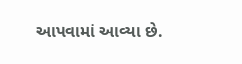આપવામાં આવ્યા છે.